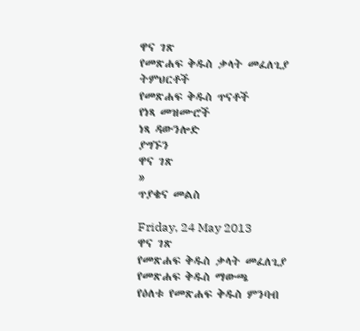ዋና ገጽ
የመጽሐፍ ቅዱስ ቃላት መፈለጊያ
ትምህርቶች
የመጽሐፍ ቅዱስ ጥናቶች
የነጻ መዝሙሮች
ነጻ ዳውንሎድ
ያግኙን
ዋና ገጽ
»
ጥያቄና መልስ

Friday, 24 May 2013
ዋና ገጽ
የመጽሐፍ ቅዱስ ቃላት መፈለጊያ
የመጽሐፍ ቅዱስ ማውጫ
የዕለቱ የመጽሐፍ ቅዱስ ምንባብ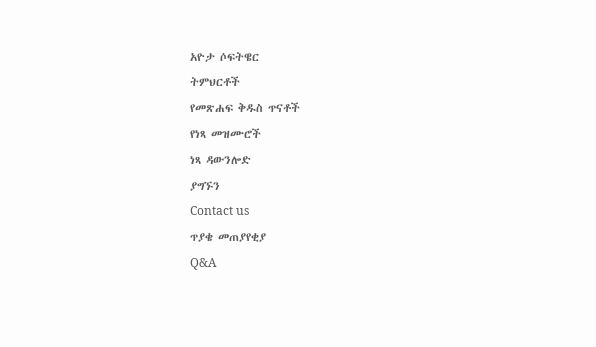አዮታ ሶፍትዌር
ትምህርቶች
የመጽሐፍ ቅዱስ ጥናቶች
የነጻ መዝሙሮች
ነጻ ዳውንሎድ
ያግኙን
Contact us
ጥያቄ መጠያየቂያ
Q&A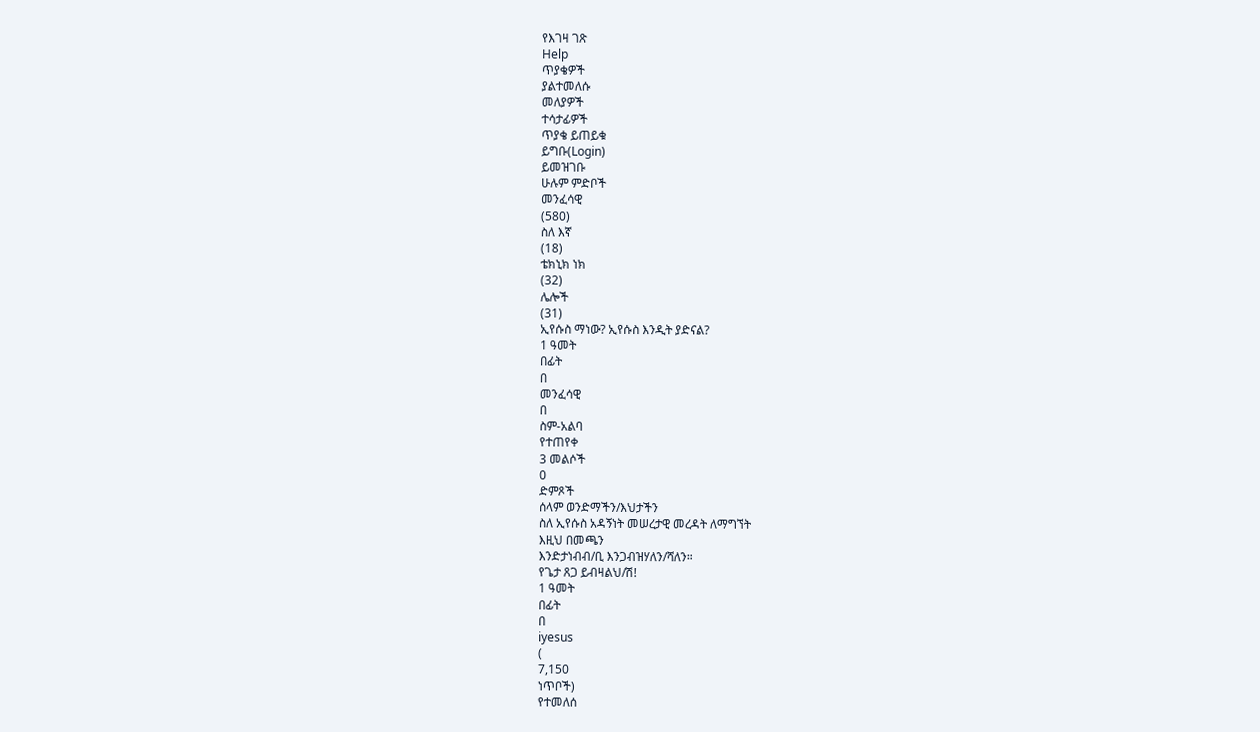የእገዛ ገጽ
Help
ጥያቄዎች
ያልተመለሱ
መለያዎች
ተሳታፊዎች
ጥያቄ ይጠይቁ
ይግቡ(Login)
ይመዝገቡ
ሁሉም ምድቦች
መንፈሳዊ
(580)
ስለ እኛ
(18)
ቴክኒክ ነክ
(32)
ሌሎች
(31)
ኢየሱስ ማነው? ኢየሱስ እንዲት ያድናል?
1 ዓመት
በፊት
በ
መንፈሳዊ
በ
ስም-አልባ
የተጠየቀ
3 መልሶች
0
ድምጾች
ሰላም ወንድማችን/እህታችን
ስለ ኢየሱስ አዳኝነት መሠረታዊ መረዳት ለማግኘት
እዚህ በመጫን
እንድታነብብ/ቢ እንጋብዝሃለን/ሻለን።
የጌታ ጸጋ ይብዛልህ/ሽ!
1 ዓመት
በፊት
በ
iyesus
(
7,150
ነጥቦች)
የተመለሰ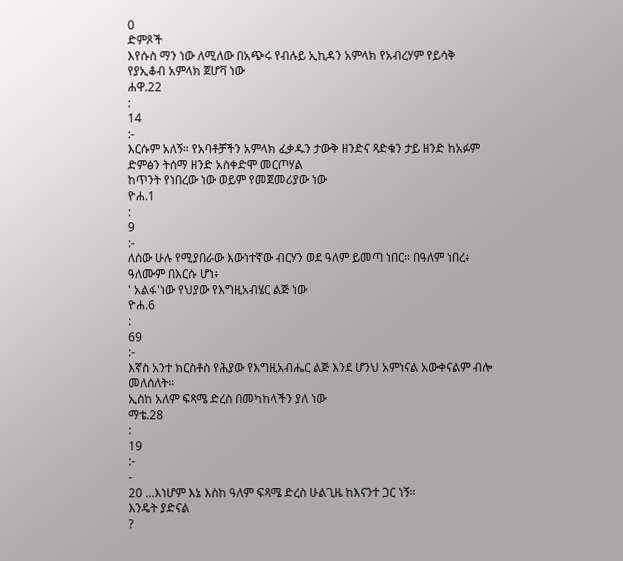0
ድምጾች
እየሱስ ማን ነው ለሚለው በአጭሩ የብሉይ ኢኪዳን አምላክ የአብረሃም የይሳቅ የያኢቆብ አምላክ ጀሆቫ ነው
ሐዋ.22
:
14
:-
እርሱም አለኝ። የአባቶቻችን አምላክ ፈቃዱን ታውቅ ዘንድና ጻድቁን ታይ ዘንድ ከአፉም ድምፅን ትሰማ ዘንድ አስቀድሞ መርጦሃል
ከጥንት የነበረው ነው ወይም የመጀመሪያው ነው
ዮሐ.1
:
9
:-
ለሰው ሁሉ የሚያበራው እውነተኛው ብርሃን ወደ ዓለም ይመጣ ነበር። በዓለም ነበረ፥ ዓለሙም በእርሱ ሆነ፥
' አልፋ'ነው የህያው የእግዚአብሄር ልጅ ነው
ዮሐ.6
:
69
:-
እኛስ አንተ ክርስቶስ የሕያው የእግዚአብሔር ልጅ እንደ ሆንህ አምነናል አውቀናልም ብሎ መለሰለት።
ኢስከ አለም ፍጻሜ ድረስ በመካከላችን ያለ ነው
ማቴ.28
:
19
:-
-
20 ...እነሆም እኔ እስከ ዓለም ፍጻሜ ድረስ ሁልጊዜ ከእናንተ ጋር ነኝ።
እንዴት ያድናል
?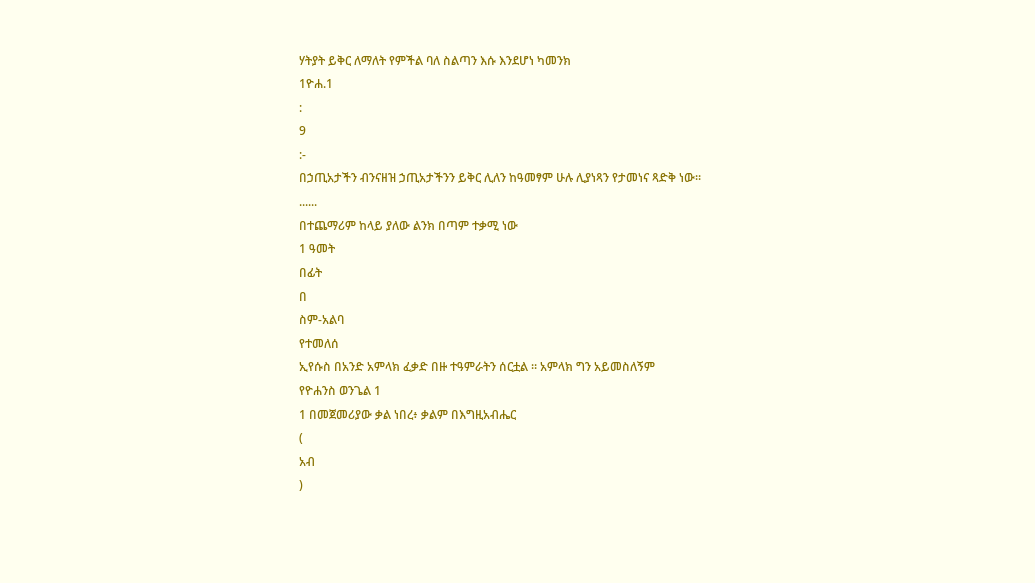ሃትያት ይቅር ለማለት የምችል ባለ ስልጣን እሱ እንደሆነ ካመንክ
1ዮሐ.1
:
9
:-
በኃጢአታችን ብንናዘዝ ኃጢአታችንን ይቅር ሊለን ከዓመፃም ሁሉ ሊያነጻን የታመነና ጻድቅ ነው።
......
በተጨማሪም ከላይ ያለው ልንክ በጣም ተቃሚ ነው
1 ዓመት
በፊት
በ
ስም-አልባ
የተመለሰ
ኢየሱስ በአንድ አምላክ ፈቃድ በዙ ተዓምራትን ሰርቷል ። አምላክ ግን አይመስለኝም
የዮሐንስ ወንጌል 1
1 በመጀመሪያው ቃል ነበረ፥ ቃልም በእግዚአብሔር
(
አብ
)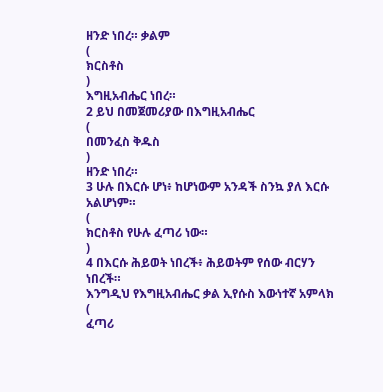ዘንድ ነበረ። ቃልም
(
ክርስቶስ
)
እግዚአብሔር ነበረ።
2 ይህ በመጀመሪያው በእግዚአብሔር
(
በመንፈስ ቅዱስ
)
ዘንድ ነበረ።
3 ሁሉ በእርሱ ሆነ፥ ከሆነውም አንዳች ስንኳ ያለ እርሱ አልሆነም።
(
ክርስቶስ የሁሉ ፈጣሪ ነው።
)
4 በእርሱ ሕይወት ነበረች፥ ሕይወትም የሰው ብርሃን ነበረች።
እንግዲህ የእግዚአብሔር ቃል ኢየሱስ እውነተኛ አምላክ
(
ፈጣሪ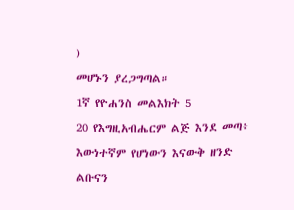)
መሆኑን ያረጋግጣል።
1ኛ የዮሐንስ መልእክት 5
20 የእግዚአብሔርም ልጅ እንደ መጣ፥ እውነተኛም የሆነውን እናውቅ ዘንድ ልቡናን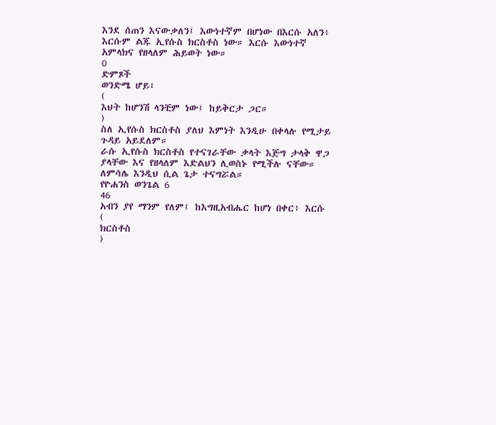እንደ ሰጠን እናውቃለን፤ እውነተኛም በሆነው በእርሱ አለን፥ እርሱም ልጁ ኢየሱስ ክርስቶስ ነው። እርሱ እውነተኛ አምላክና የዘላለም ሕይወት ነው።
0
ድምጾች
ወንድሜ ሆይ፣
(
እህት ከሆንሽ ላንቺም ነው፤ ከይቅርታ ጋር።
)
ስለ ኢየሱስ ክርስቶስ ያለህ እምነት እንዲሁ በቀላሉ የሚታይ ጉዳይ አይደለም።
ራሱ ኢየሱስ ክርስቶስ የተናገራቸው ቃላት እጅግ ታላቅ ዋጋ ያላቸው እና የዘላለም እድልህን ሊወስኑ የሚችሉ ናቸው። ለምሳሌ እንዲህ ሲል ጌታ ተናግሯል።
የዮሐንስ ወንጌል 6
46
አብን ያየ ማንም የለም፤ ከእግዚአብሔር ከሆነ በቀር፥ እርሱ
(
ክርስቶስ
)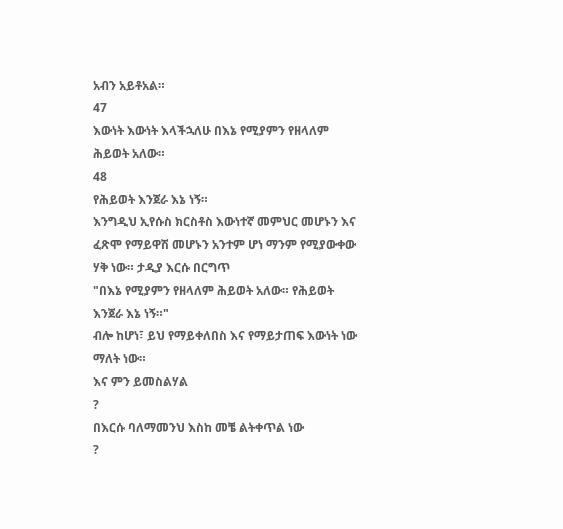አብን አይቶአል።
47
እውነት እውነት እላችኋለሁ በእኔ የሚያምን የዘላለም ሕይወት አለው።
48
የሕይወት እንጀራ እኔ ነኝ።
እንግዲህ ኢየሱስ ክርስቶስ እውነተኛ መምህር መሆኑን እና ፈጽሞ የማይዋሽ መሆኑን አንተም ሆነ ማንም የሚያውቀው ሃቅ ነው። ታዲያ እርሱ በርግጥ
"በእኔ የሚያምን የዘላለም ሕይወት አለው። የሕይወት እንጀራ እኔ ነኝ።"
ብሎ ከሆነ፣ ይህ የማይቀለበስ እና የማይታጠፍ እውነት ነው ማለት ነው።
እና ምን ይመስልሃል
?
በእርሱ ባለማመንህ እስከ መቼ ልትቀጥል ነው
?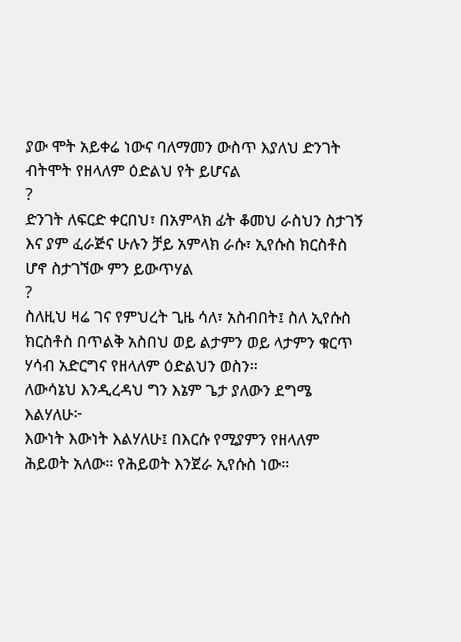ያው ሞት አይቀሬ ነውና ባለማመን ውስጥ እያለህ ድንገት ብትሞት የዘላለም ዕድልህ የት ይሆናል
?
ድንገት ለፍርድ ቀርበህ፣ በአምላክ ፊት ቆመህ ራስህን ስታገኝ እና ያም ፈራጅና ሁሉን ቻይ አምላክ ራሱ፣ ኢየሱስ ክርስቶስ ሆኖ ስታገኘው ምን ይውጥሃል
?
ስለዚህ ዛሬ ገና የምህረት ጊዜ ሳለ፣ አስብበት፤ ስለ ኢየሱስ ክርስቶስ በጥልቅ አስበህ ወይ ልታምን ወይ ላታምን ቁርጥ ሃሳብ አድርግና የዘላለም ዕድልህን ወስን።
ለውሳኔህ እንዲረዳህ ግን እኔም ጌታ ያለውን ደግሜ እልሃለሁ፦
እውነት እውነት እልሃለሁ፤ በእርሱ የሚያምን የዘላለም ሕይወት አለው። የሕይወት እንጀራ ኢየሱስ ነው።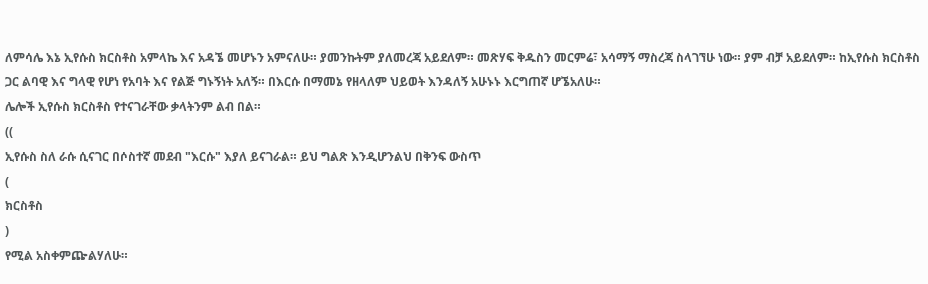ለምሳሌ እኔ ኢየሱስ ክርስቶስ አምላኬ እና አዳኜ መሆኑን አምናለሁ። ያመንኩትም ያለመረጃ አይደለም። መጽሃፍ ቅዱስን መርምሬ፣ አሳማኝ ማስረጃ ስላገኘሁ ነው። ያም ብቻ አይደለም። ከኢየሱስ ክርስቶስ ጋር ልባዊ እና ግላዊ የሆነ የአባት እና የልጅ ግኑኝነት አለኝ። በእርሱ በማመኔ የዘላለም ህይወት እንዳለኝ አሁኑኑ እርግጠኛ ሆኜአለሁ።
ሌሎች ኢየሱስ ክርስቶስ የተናገራቸው ቃላትንም ልብ በል።
((
ኢየሱስ ስለ ራሱ ሲናገር በሶስተኛ መደብ "እርሱ" እያለ ይናገራል። ይህ ግልጽ እንዲሆንልህ በቅንፍ ውስጥ
(
ክርስቶስ
)
የሚል አስቀምጬልሃለሁ።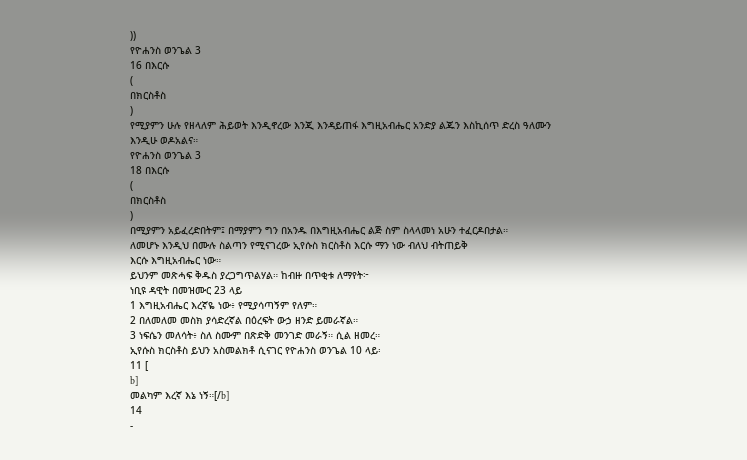))
የዮሐንስ ወንጌል 3
16 በእርሱ
(
በክርስቶስ
)
የሚያምን ሁሉ የዘላለም ሕይወት እንዲኖረው እንጂ እንዳይጠፋ እግዚአብሔር አንድያ ልጁን እስኪሰጥ ድረስ ዓለሙን እንዲሁ ወዶአልና።
የዮሐንስ ወንጌል 3
18 በእርሱ
(
በክርስቶስ
)
በሚያምን አይፈረድበትም፤ በማያምን ግን በአንዱ በእግዚአብሔር ልጅ ስም ስላላመነ አሁን ተፈርዶበታል።
ለመሆኑ እንዲህ በሙሉ ስልጣን የሚናገረው ኢየሱስ ክርስቶስ እርሱ ማን ነው ብለህ ብትጠይቅ
እርሱ እግዚአብሔር ነው።
ይህንም መጽሓፍ ቅዱስ ያረጋግጥልሃል። ከብዙ በጥቂቱ ለማየት፦
ነቢዩ ዳዊት በመዝሙር 23 ላይ
1 እግዚአብሔር እረኛዬ ነው፥ የሚያሳጣኝም የለም።
2 በለመለመ መስክ ያሳድረኛል በዕረፍት ውኃ ዘንድ ይመራኛል።
3 ነፍሴን መለሳት፥ ስለ ስሙም በጽድቅ መንገድ መራኝ። ሲል ዘመረ።
ኢየሱስ ክርስቶስ ይህን አስመልክቶ ሲናገር የዮሐንስ ወንጌል 10 ላይ፡
11 [
b]
መልካም እረኛ እኔ ነኝ።[/b]
14
-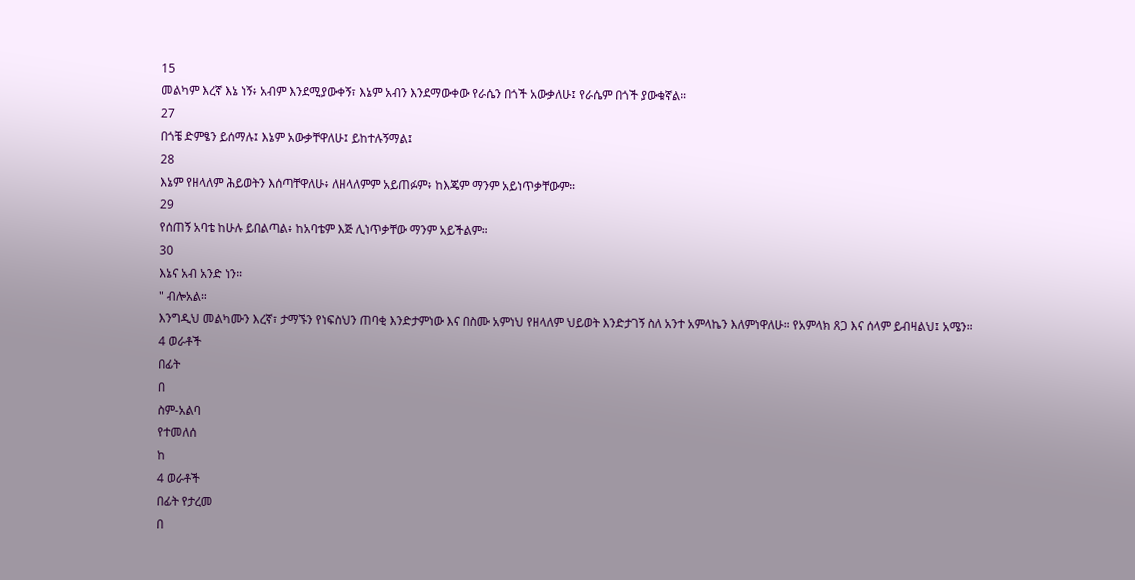15
መልካም እረኛ እኔ ነኝ፥ አብም እንደሚያውቀኝ፣ እኔም አብን እንደማውቀው የራሴን በጎች አውቃለሁ፤ የራሴም በጎች ያውቁኛል።
27
በጎቼ ድምፄን ይሰማሉ፤ እኔም አውቃቸዋለሁ፤ ይከተሉኝማል፤
28
እኔም የዘላለም ሕይወትን እሰጣቸዋለሁ፥ ለዘላለምም አይጠፉም፥ ከእጄም ማንም አይነጥቃቸውም።
29
የሰጠኝ አባቴ ከሁሉ ይበልጣል፥ ከአባቴም እጅ ሊነጥቃቸው ማንም አይችልም።
30
እኔና አብ አንድ ነን።
" ብሎአል።
እንግዲህ መልካሙን እረኛ፣ ታማኙን የነፍስህን ጠባቂ እንድታምነው እና በስሙ አምነህ የዘላለም ህይወት እንድታገኝ ስለ አንተ አምላኬን እለምነዋለሁ። የአምላክ ጸጋ እና ሰላም ይብዛልህ፤ አሜን።
4 ወራቶች
በፊት
በ
ስም-አልባ
የተመለሰ
ከ
4 ወራቶች
በፊት የታረመ
በ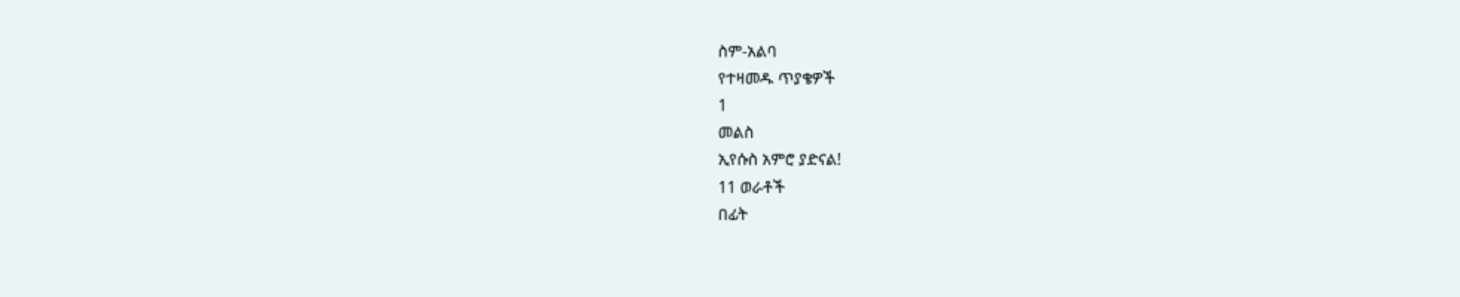ስም-አልባ
የተዛመዱ ጥያቄዎች
1
መልስ
ኢየሱስ አምሮ ያድናል!
11 ወራቶች
በፊት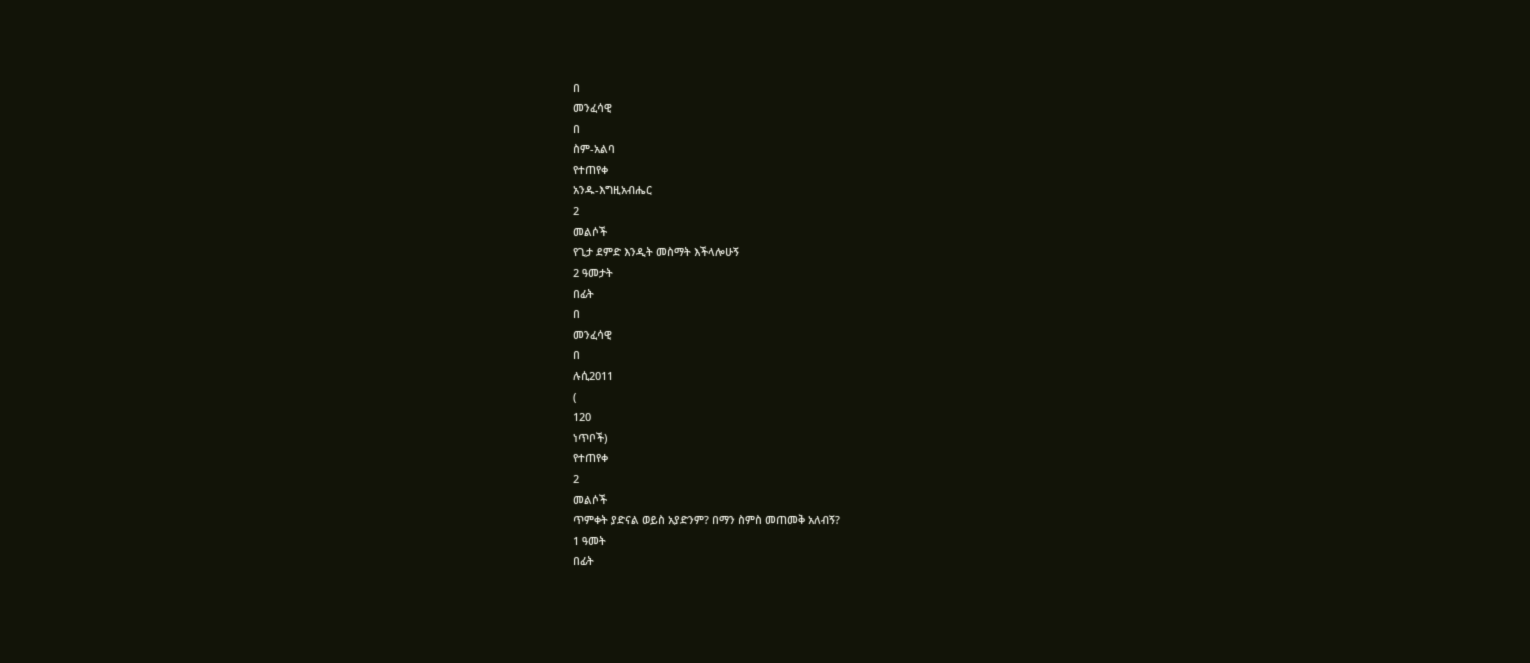በ
መንፈሳዊ
በ
ስም-አልባ
የተጠየቀ
አንዱ-እግዚአብሔር
2
መልሶች
የጊታ ደምድ እንዲት መስማት እችላሎሁኝ
2 ዓመታት
በፊት
በ
መንፈሳዊ
በ
ሉሲ2011
(
120
ነጥቦች)
የተጠየቀ
2
መልሶች
ጥምቀት ያድናል ወይስ አያድንም? በማን ስምስ መጠመቅ አለብኝ?
1 ዓመት
በፊት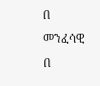በ
መንፈሳዊ
በ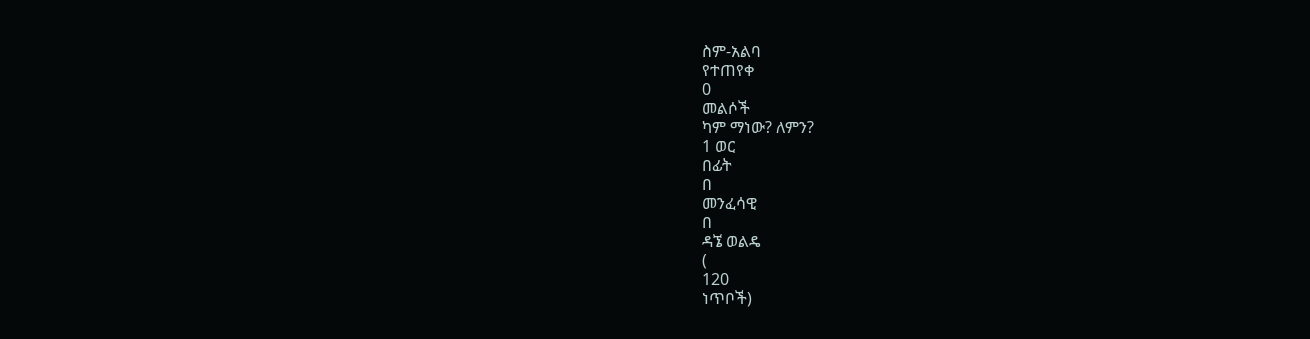ስም-አልባ
የተጠየቀ
0
መልሶች
ካም ማነው? ለምን?
1 ወር
በፊት
በ
መንፈሳዊ
በ
ዳኜ ወልዴ
(
120
ነጥቦች)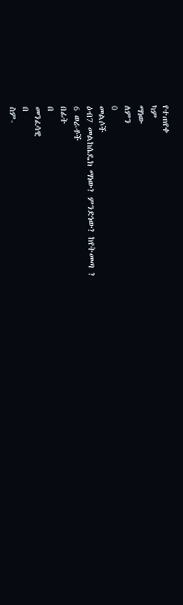የተጠየቀ
ካም
ማነው
ለምን
0
መልሶች
ዕብ7 መልከሴዴክ ማነው? ምንድነው? ከየትመጣ ?
6 ወራቶች
በፊት
በ
መንፈሳዊ
በ
ስም-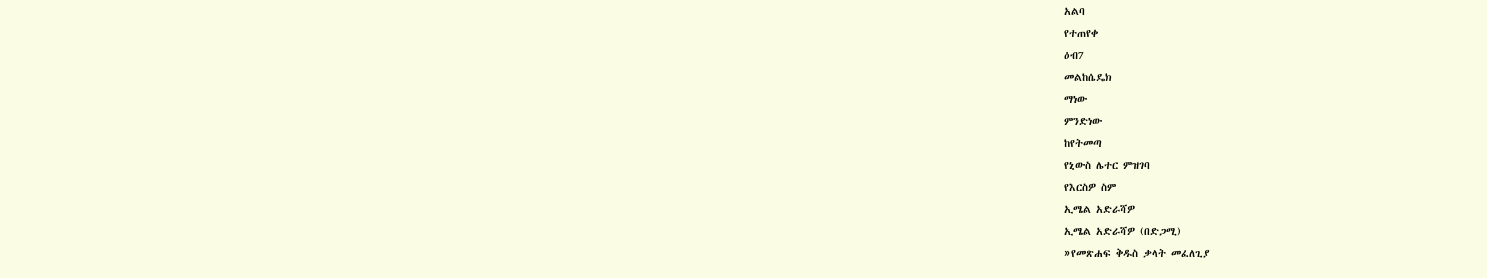አልባ
የተጠየቀ
ዕብ7
መልከሴዴክ
ማነው
ምንድነው
ከየትመጣ
የኒውስ ሌተር ምዝገባ
የእርስዎ ስም
ኢሜል አድራሻዎ
ኢሜል አድራሻዎ (በድጋሚ)
»የመጽሐፍ ቅዱስ ቃላት መፈለጊያ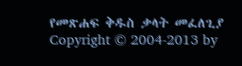የመጽሐፍ ቅዱስ ቃላት መፈለጊያ
Copyright © 2004-2013 by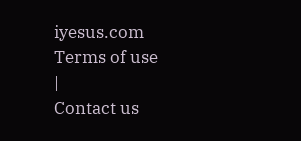iyesus.com
Terms of use
|
Contact us